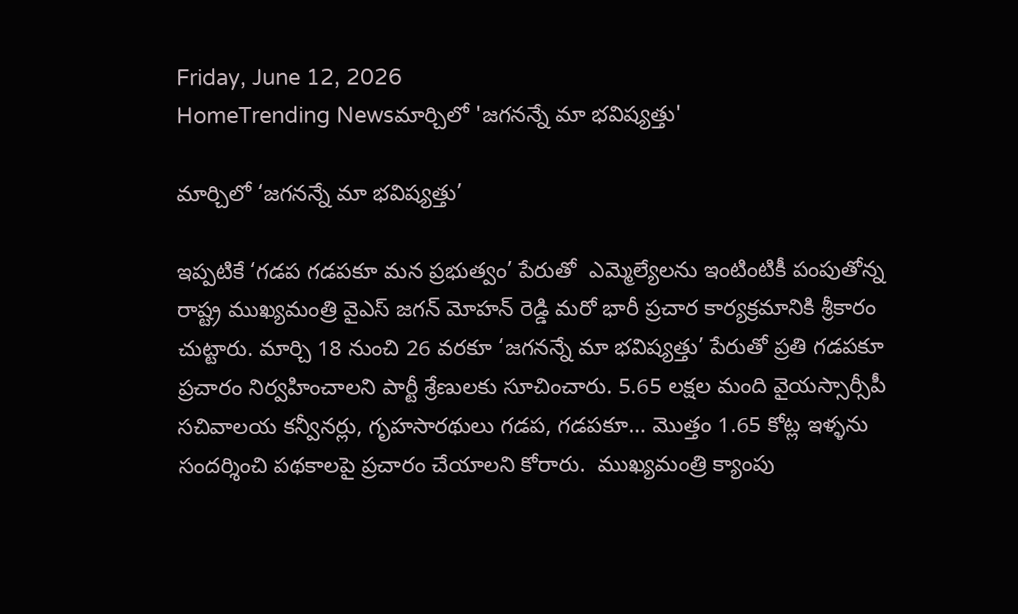Friday, June 12, 2026
HomeTrending Newsమార్చిలో 'జగనన్నే మా భవిష్యత్తు'

మార్చిలో ‘జగనన్నే మా భవిష్యత్తు’

ఇప్పటికే ‘గడప గడపకూ మన ప్రభుత్వం’ పేరుతో  ఎమ్మెల్యేలను ఇంటింటికీ పంపుతోన్న రాష్ట్ర ముఖ్యమంత్రి వైఎస్ జగన్ మోహన్ రెడ్డి మరో భారీ ప్రచార కార్యక్రమానికి శ్రీకారం చుట్టారు. మార్చి 18 నుంచి 26 వరకూ ‘జగనన్నే మా భవిష్యత్తు’ పేరుతో ప్రతి గడపకూ ప్రచారం నిర్వహించాలని పార్టీ శ్రేణులకు సూచించారు. 5.65 లక్షల మంది వైయస్సార్సీపీ సచివాలయ కన్వీనర్లు, గృహసారథులు గడప, గడపకూ… మొత్తం 1.65 కోట్ల ఇళ్ళను సందర్శించి పథకాలపై ప్రచారం చేయాలని కోరారు.  ముఖ్యమంత్రి క్యాంపు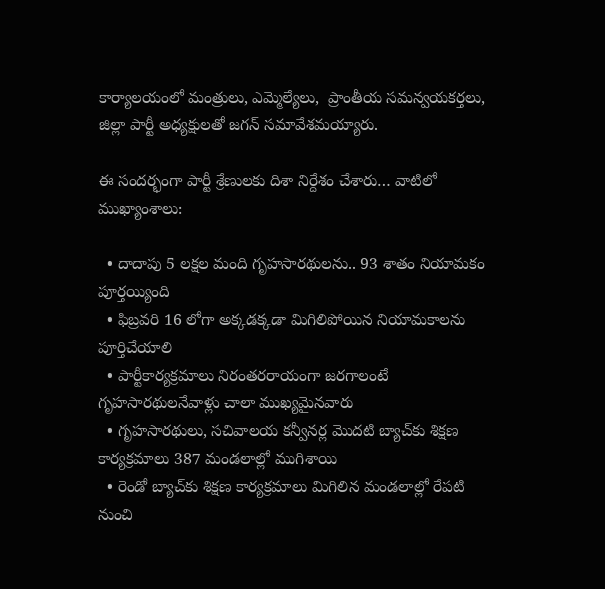కార్యాలయంలో మంత్రులు, ఎమ్మెల్యేలు,  ప్రాంతీయ సమన్వయకర్తలు, జిల్లా పార్టీ అధ్యక్షులతో జగన్‌ సమావేశమయ్యారు.

ఈ సందర్భంగా పార్టీ శ్రేణులకు దిశా నిర్దేశం చేశారు… వాటిలో ముఖ్యాంశాలు:

  • దాదాపు 5 లక్షల మంది గృహసారథులను.. 93 శాతం నియామకం పూర్తయ్యింది
  • ఫిబ్రవరి 16 లోగా అక్కడక్కడా మిగిలిపోయిన నియామకాలను పూర్తిచేయాలి
  • పార్టీకార్యక్రమాలు నిరంతరరాయంగా జరగాలంటే గృహసారథులనేవాళ్లు చాలా ముఖ్యమైనవారు
  • గృహసారథులు, సచివాలయ కన్వీనర్ల మొదటి బ్యాచ్‌కు శిక్షణ కార్యక్రమాలు 387 మండలాల్లో ముగిశాయి
  • రెండో బ్యాచ్‌కు శిక్షణ కార్యక్రమాలు మిగిలిన మండలాల్లో రేపటి నుంచి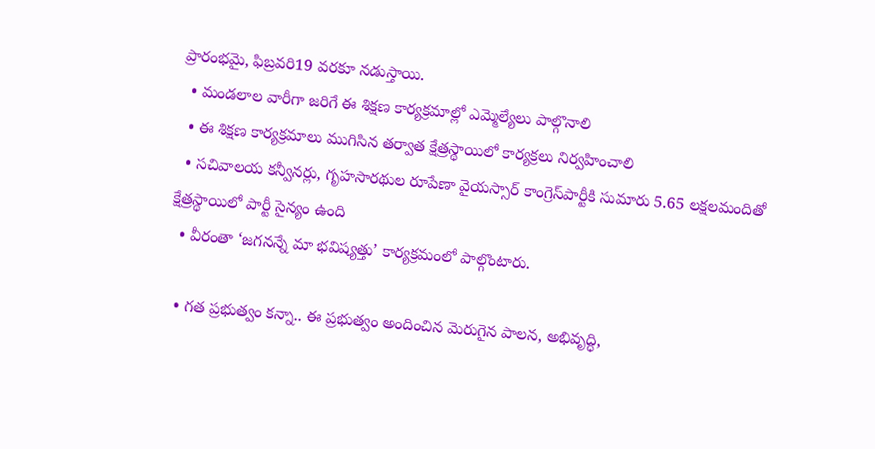ప్రారంభమై, ఫిబ్రవరి19 వరకూ నడుస్తాయి.
  • మండలాల వారీగా జరిగే ఈ శిక్షణ కార్యక్రమాల్లో ఎమ్మెల్యేలు పాల్గొనాలి
  • ఈ శిక్షణ కార్యక్రమాలు ముగిసిన తర్వాత క్షేత్రస్థాయిలో కార్యక్రలు నిర్వహించాలి
  • సచివాలయ కన్వీనర్లు, గృహసారథుల రూపేణా వైయస్సార్‌ కాంగ్రెస్‌పార్టీకి సుమారు 5.65 లక్షలమందితో క్షేత్రస్థాయిలో పార్టీ సైన్యం ఉంది
  • వీరంతా ‘జగనన్నే మా భవిష్యత్తు’ కార్యక్రమంలో పాల్గొంటారు.

  • గత ప్రభుత్వం కన్నా.. ఈ ప్రభుత్వం అందించిన మెరుగైన పాలన, అభివృద్ధి,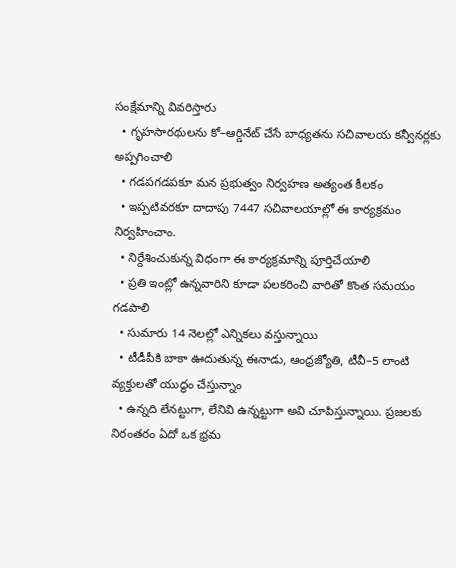సంక్షేమాన్ని వివరిస్తారు
  • గృహసారథులను కో–ఆర్డినేట్‌ చేసే బాధ్యతను సచివాలయ కన్వీనర్లకు అప్పగించాలి
  • గడపగడపకూ మన ప్రభుత్వం నిర్వహణ అత్యంత కీలకం
  • ఇప్పటివరకూ దాదాపు 7447 సచివాలయాల్లో ఈ కార్యక్రమం నిర్వహించాం.
  • నిర్దేశించుకున్న విధంగా ఈ కార్యక్రమాన్ని పూర్తిచేయాలి
  • ప్రతి ఇంట్లో ఉన్నవారిని కూడా పలకరించి వారితో కొంత సమయం గడపాలి
  • సుమారు 14 నెలల్లో ఎన్నికలు వస్తున్నాయి
  • టీడీపీకి బాకా ఊదుతున్న ఈనాడు, ఆంధ్రజ్యోతి, టీవీ–5 లాంటి వ్యక్తులతో యుద్ధం చేస్తున్నాం
  • ఉన్నది లేనట్టుగా, లేనివి ఉన్నట్టుగా అవి చూపిస్తున్నాయి. ప్రజలకు నిరంతరం ఏదో ఒక భ్రమ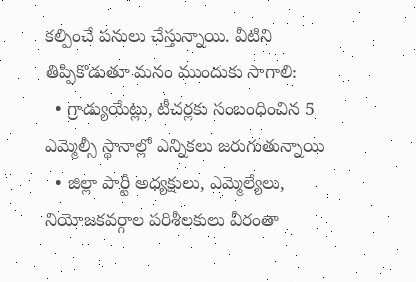కల్పించే పనులు చేస్తున్నాయి. వీటిని తిప్పికొడుతూ మనం ముందుకు సాగాలి:
  • గ్రాడ్యుయేట్లు, టీచర్లకు సంబంధించిన 5 ఎమ్మెల్సీ స్థానాల్లో ఎన్నికలు జరుగుతున్నాయి
  • జిల్లా పార్టీ అధ్యక్షులు, ఎమ్మెల్యేలు, నియోజకవర్గాల పరిశీలకులు వీరంతా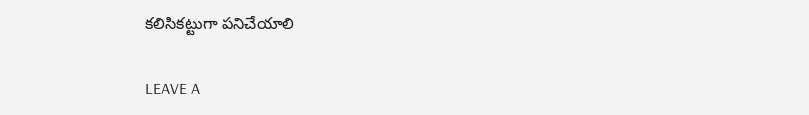కలిసికట్టుగా పనిచేయాలి

LEAVE A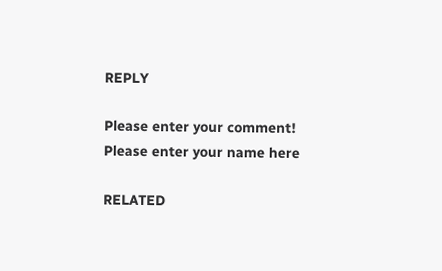REPLY

Please enter your comment!
Please enter your name here

RELATED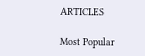ARTICLES

Most Popular